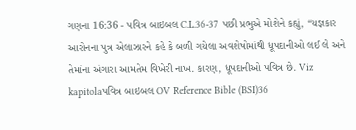ગણના 16:36 - પવિત્ર બાઇબલ C.L.36-37 પછી પ્રભુએ મોશેને કહ્યું, “યજ્ઞકાર આરોનના પુત્ર એલાઝારને કહે કે બળી ગયેલા અવશેષોમાંથી ધૂપદાનીઓ લઈ લે અને તેમાંના અંગારા આમતેમ વિખેરી નાખ. કારણ, ધૂપદાનીઓ પવિત્ર છે. Viz kapitolaપવિત્ર બાઇબલ OV Reference Bible (BSI)36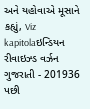અને યહોવાએ મૂસાને કહ્યું, Viz kapitolaઇન્ડિયન રીવાઇઝ્ડ વર્ઝન ગુજરાતી - 201936 પછી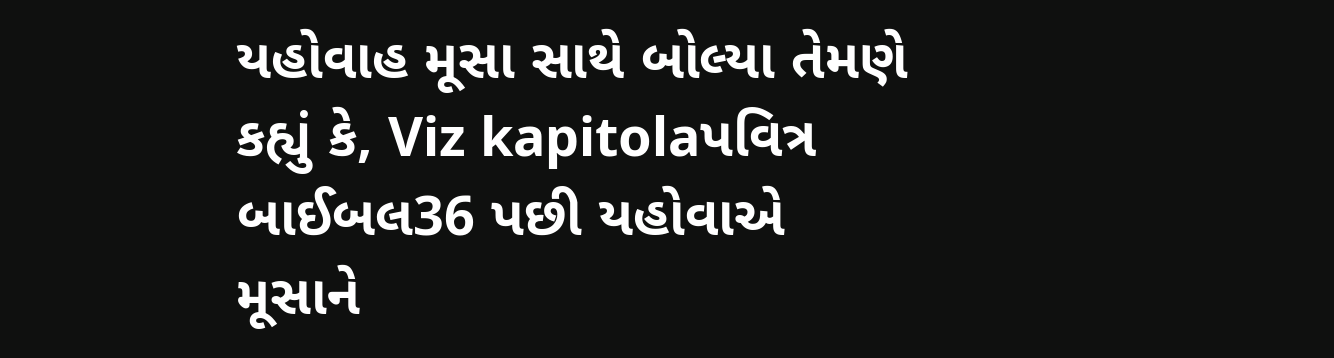યહોવાહ મૂસા સાથે બોલ્યા તેમણે કહ્યું કે, Viz kapitolaપવિત્ર બાઈબલ36 પછી યહોવાએ મૂસાને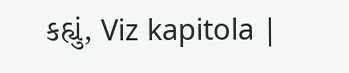કહ્યું, Viz kapitola |